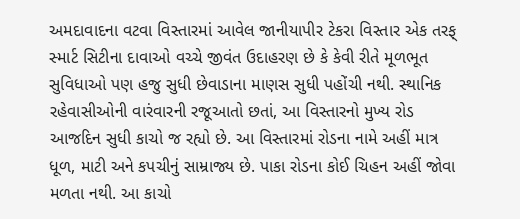અમદાવાદના વટવા વિસ્તારમાં આવેલ જાનીયાપીર ટેકરા વિસ્તાર એક તરફ્ સ્માર્ટ સિટીના દાવાઓ વચ્ચે જીવંત ઉદાહરણ છે કે કેવી રીતે મૂળભૂત સુવિધાઓ પણ હજુ સુધી છેવાડાના માણસ સુધી પહોંચી નથી. સ્થાનિક રહેવાસીઓની વારંવારની રજૂઆતો છતાં, આ વિસ્તારનો મુખ્ય રોડ આજદિન સુધી કાચો જ રહ્યો છે. આ વિસ્તારમાં રોડના નામે અહીં માત્ર ધૂળ, માટી અને કપચીનું સામ્રાજ્ય છે. પાકા રોડના કોઈ ચિહન અહીં જોવા મળતા નથી. આ કાચો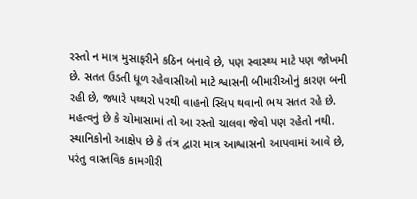રસ્તો ન માત્ર મુસાફરીને કઠિન બનાવે છે, પણ સ્વાસ્થ્ય માટે પણ જોખમી છે. સતત ઉડતી ધૂળ રહેવાસીઓ માટે શ્વાસની બીમારીઓનું કારણ બની રહી છે, જ્યારે પથ્થરો પરથી વાહનો સ્લિપ થવાનો ભય સતત રહે છે. મહત્વનું છે કે ચોમાસામાં તો આ રસ્તો ચાલવા જેવો પણ રહેતો નથી. સ્થાનિકોનો આક્ષેપ છે કે તંત્ર દ્વારા માત્ર આશ્વાસનો આપવામાં આવે છે, પરંતુ વાસ્તવિક કામગીરી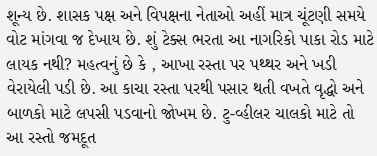શૂન્ય છે. શાસક પક્ષ અને વિપક્ષના નેતાઓ અહીં માત્ર ચૂંટણી સમયે વોટ માંગવા જ દેખાય છે. શું ટેક્સ ભરતા આ નાગરિકો પાકા રોડ માટે લાયક નથી? મહત્વનું છે કે , આખા રસ્તા પર પથ્થર અને ખડી વેરાયેલી પડી છે. આ કાચા રસ્તા પરથી પસાર થતી વખતે વૃદ્ધો અને બાળકો માટે લપસી પડવાનો જોખમ છે. ટુ-વ્હીલર ચાલકો માટે તો આ રસ્તો જમદૂત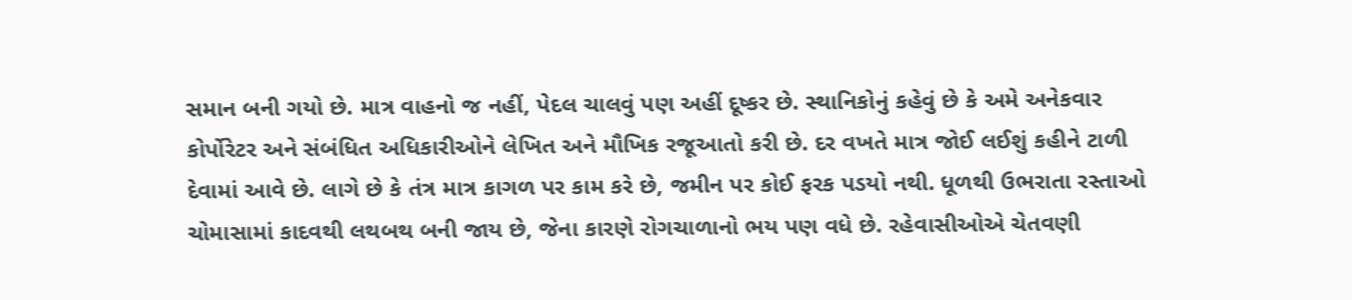સમાન બની ગયો છે. માત્ર વાહનો જ નહીં, પેદલ ચાલવું પણ અહીં દૂષ્કર છે. સ્થાનિકોનું કહેવું છે કે અમે અનેકવાર કોર્પોરેટર અને સંબંધિત અધિકારીઓને લેખિત અને મૌખિક રજૂઆતો કરી છે. દર વખતે માત્ર જોઈ લઈશું કહીને ટાળી દેવામાં આવે છે. લાગે છે કે તંત્ર માત્ર કાગળ પર કામ કરે છે, જમીન પર કોઈ ફરક પડયો નથી. ધૂળથી ઉભરાતા રસ્તાઓ ચોમાસામાં કાદવથી લથબથ બની જાય છે, જેના કારણે રોગચાળાનો ભય પણ વધે છે. રહેવાસીઓએ ચેતવણી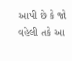આપી છે કે જો વહેલી તકે આ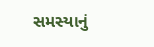સમસ્યાનું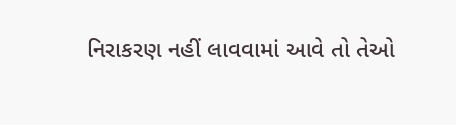નિરાકરણ નહીં લાવવામાં આવે તો તેઓ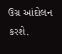ઉગ્ર આંદોલન કરશે.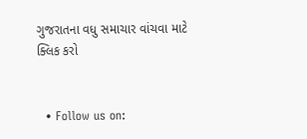ગુજરાતના વધુ સમાચાર વાંચવા માટે ક્લિક કરો


  • Follow us on: